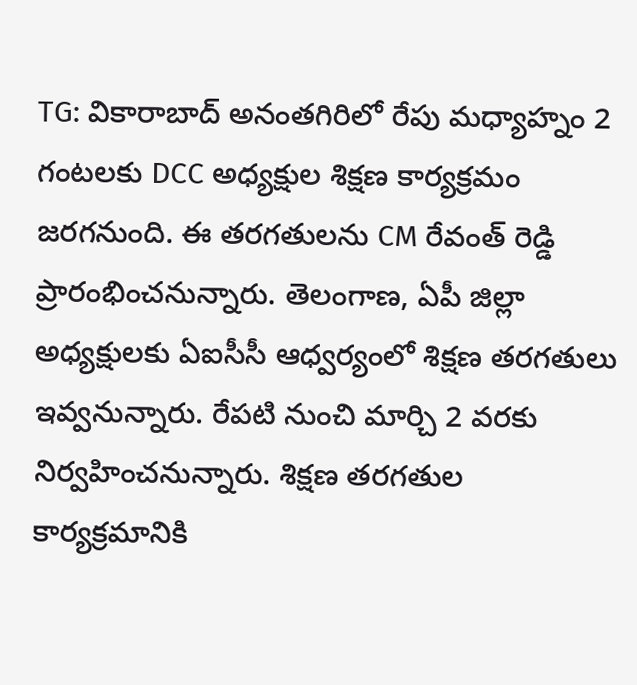TG: వికారాబాద్ అనంతగిరిలో రేపు మధ్యాహ్నం 2 గంటలకు DCC అధ్యక్షుల శిక్షణ కార్యక్రమం జరగనుంది. ఈ తరగతులను CM రేవంత్ రెడ్డి ప్రారంభించనున్నారు. తెలంగాణ, ఏపీ జిల్లా అధ్యక్షులకు ఏఐసీసీ ఆధ్వర్యంలో శిక్షణ తరగతులు ఇవ్వనున్నారు. రేపటి నుంచి మార్చి 2 వరకు నిర్వహించనున్నారు. శిక్షణ తరగతుల కార్యక్రమానికి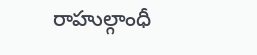రాహుల్గాంధీ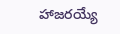హాజరయ్యే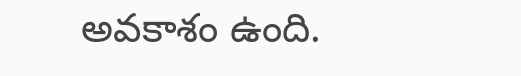అవకాశం ఉంది.